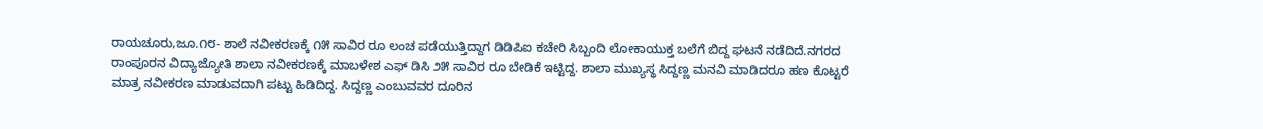ರಾಯಚೂರು,ಜೂ.೧೮- ಶಾಲೆ ನವೀಕರಣಕ್ಕೆ ೧೫ ಸಾವಿರ ರೂ ಲಂಚ ಪಡೆಯುತ್ತಿದ್ದಾಗ ಡಿಡಿಪಿಐ ಕಚೇರಿ ಸಿಬ್ಬಂದಿ ಲೋಕಾಯುಕ್ತ ಬಲೆಗೆ ಬಿದ್ದ ಘಟನೆ ನಡೆದಿದೆ.ನಗರದ ರಾಂಪೂರನ ವಿದ್ಯಾಜ್ಯೋತಿ ಶಾಲಾ ನವೀಕರಣಕ್ಕೆ ಮಾಬಳೇಶ ಎಫ್ ಡಿಸಿ ೨೫ ಸಾವಿರ ರೂ ಬೇಡಿಕೆ ಇಟ್ಟಿದ್ದ. ಶಾಲಾ ಮುಖ್ಯಸ್ಥ ಸಿದ್ದಣ್ಣ ಮನವಿ ಮಾಡಿದರೂ ಹಣ ಕೊಟ್ಟರೆ ಮಾತ್ರ ನವೀಕರಣ ಮಾಡುವದಾಗಿ ಪಟ್ಟು ಹಿಡಿದಿದ್ದ. ಸಿದ್ದಣ್ಣ ಎಂಬುವವರ ದೂರಿನ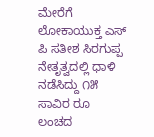ಮೇರೆಗೆ ಲೋಕಾಯುಕ್ತ ಎಸ್ ಪಿ ಸತೀಶ ಸಿರಗುಪ್ಪ ನೇತೃತ್ವದಲ್ಲಿ ಧಾಳಿ ನಡೆಸಿದ್ದು ೧೫ ಸಾವಿರ ರೂ ಲಂಚದ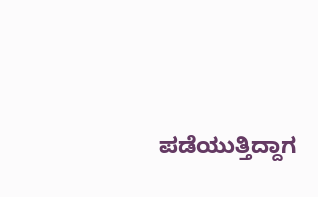ಪಡೆಯುತ್ತಿದ್ದಾಗ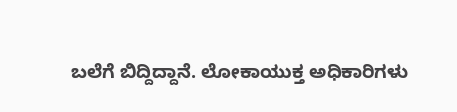ಬಲೆಗೆ ಬಿದ್ದಿದ್ದಾನೆ. ಲೋಕಾಯುಕ್ತ ಅಧಿಕಾರಿಗಳು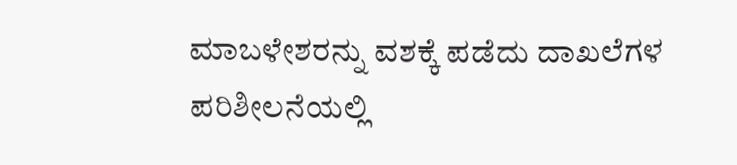ಮಾಬಳೇಶರನ್ನು ವಶಕ್ಕೆ ಪಡೆದು ದಾಖಲೆಗಳ ಪರಿಶೀಲನೆಯಲ್ಲಿ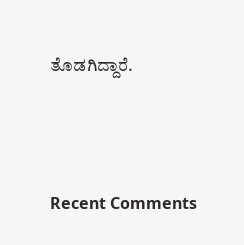ತೊಡಗಿದ್ದಾರೆ.





Recent Comments